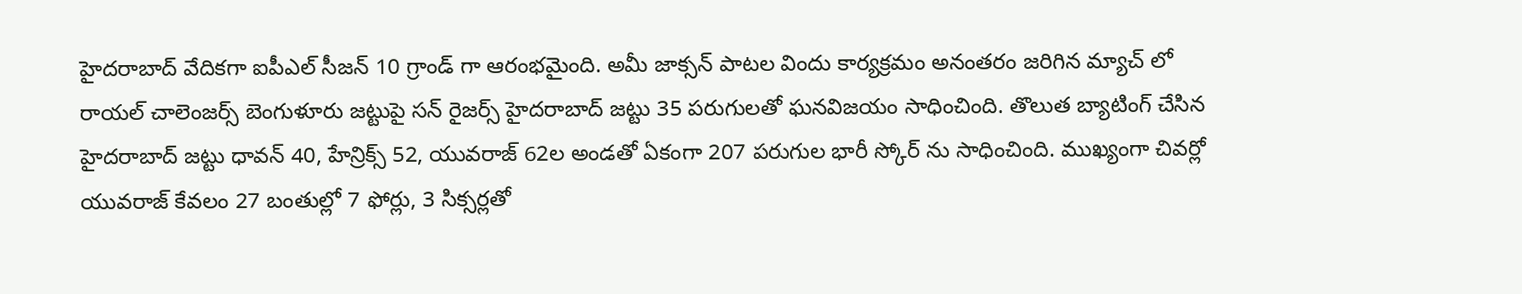హైదరాబాద్ వేదికగా ఐపీఎల్ సీజన్ 10 గ్రాండ్ గా ఆరంభమైంది. అమీ జాక్సన్ పాటల విందు కార్యక్రమం అనంతరం జరిగిన మ్యాచ్ లో రాయల్ చాలెంజర్స్ బెంగుళూరు జట్టుపై సన్ రైజర్స్ హైదరాబాద్ జట్టు 35 పరుగులతో ఘనవిజయం సాధించింది. తొలుత బ్యాటింగ్ చేసిన హైదరాబాద్ జట్టు ధావన్ 40, హేన్రిక్స్ 52, యువరాజ్ 62ల అండతో ఏకంగా 207 పరుగుల భారీ స్కోర్ ను సాధించింది. ముఖ్యంగా చివర్లో యువరాజ్ కేవలం 27 బంతుల్లో 7 ఫోర్లు, 3 సిక్సర్లతో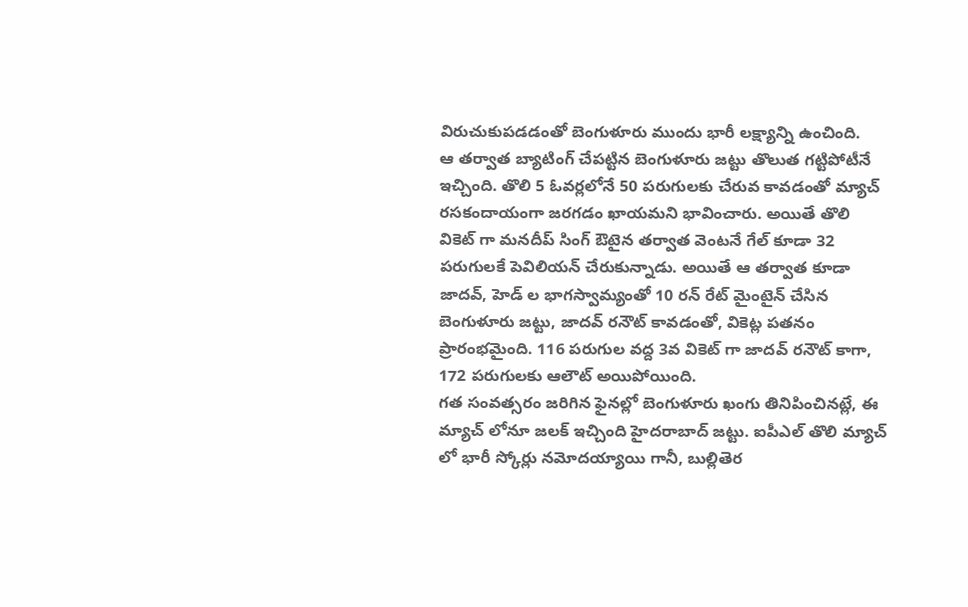విరుచుకుపడడంతో బెంగుళూరు ముందు భారీ లక్ష్యాన్ని ఉంచింది.
ఆ తర్వాత బ్యాటింగ్ చేపట్టిన బెంగుళూరు జట్టు తొలుత గట్టిపోటీనే ఇచ్చింది. తొలి 5 ఓవర్లలోనే 50 పరుగులకు చేరువ కావడంతో మ్యాచ్ రసకందాయంగా జరగడం ఖాయమని భావించారు. అయితే తొలి వికెట్ గా మనదీప్ సింగ్ ఔటైన తర్వాత వెంటనే గేల్ కూడా 32 పరుగులకే పెవిలియన్ చేరుకున్నాడు. అయితే ఆ తర్వాత కూడా జాదవ్, హెడ్ ల భాగస్వామ్యంతో 10 రన్ రేట్ మైంటైన్ చేసిన బెంగుళూరు జట్టు, జాదవ్ రనౌట్ కావడంతో, వికెట్ల పతనం ప్రారంభమైంది. 116 పరుగుల వద్ద 3వ వికెట్ గా జాదవ్ రనౌట్ కాగా, 172 పరుగులకు ఆలౌట్ అయిపోయింది.
గత సంవత్సరం జరిగిన ఫైనల్లో బెంగుళూరు ఖంగు తినిపించినట్లే, ఈ మ్యాచ్ లోనూ జలక్ ఇచ్చింది హైదరాబాద్ జట్టు. ఐపీఎల్ తొలి మ్యాచ్ లో భారీ స్కోర్లు నమోదయ్యాయి గానీ, బుల్లితెర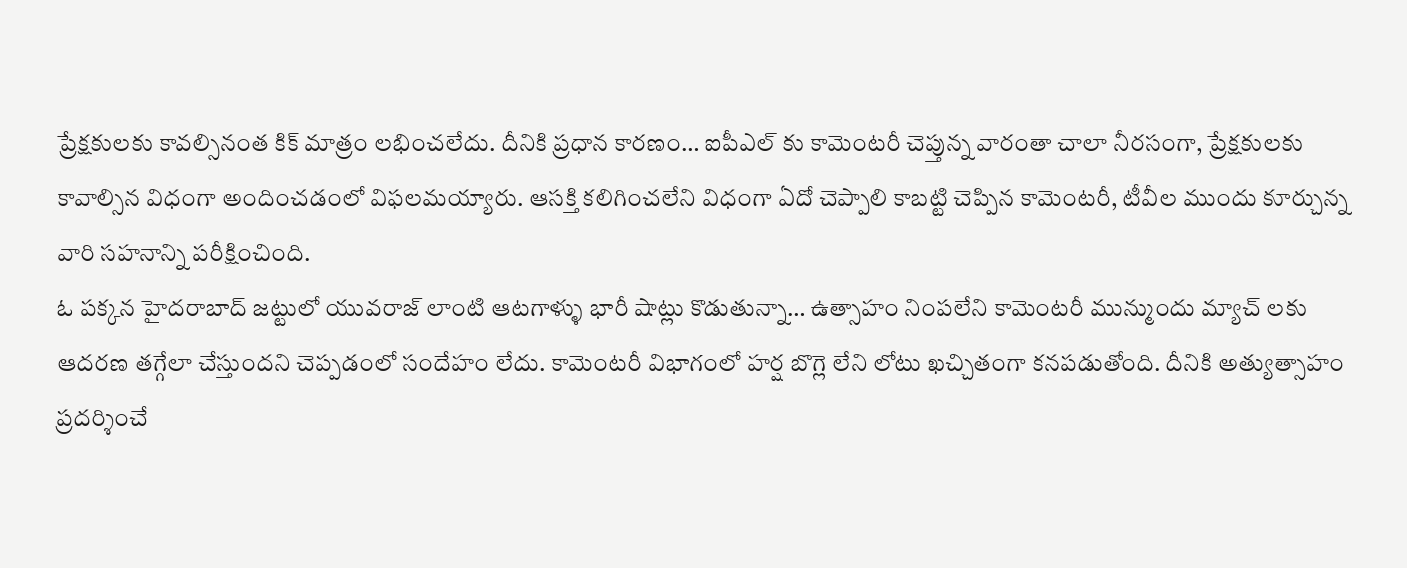ప్రేక్షకులకు కావల్సినంత కిక్ మాత్రం లభించలేదు. దీనికి ప్రధాన కారణం… ఐపీఎల్ కు కామెంటరీ చెప్తున్న వారంతా చాలా నీరసంగా, ప్రేక్షకులకు కావాల్సిన విధంగా అందించడంలో విఫలమయ్యారు. ఆసక్తి కలిగించలేని విధంగా ఏదో చెప్పాలి కాబట్టి చెప్పిన కామెంటరీ, టీవీల ముందు కూర్చున్న వారి సహనాన్ని పరీక్షించింది.
ఓ పక్కన హైదరాబాద్ జట్టులో యువరాజ్ లాంటి ఆటగాళ్ళు భారీ షాట్లు కొడుతున్నా… ఉత్సాహం నింపలేని కామెంటరీ మున్ముందు మ్యాచ్ లకు ఆదరణ తగ్గేలా చేస్తుందని చెప్పడంలో సందేహం లేదు. కామెంటరీ విభాగంలో హర్ష బొగ్లె లేని లోటు ఖచ్చితంగా కనపడుతోంది. దీనికి అత్యుత్సాహం ప్రదర్శించే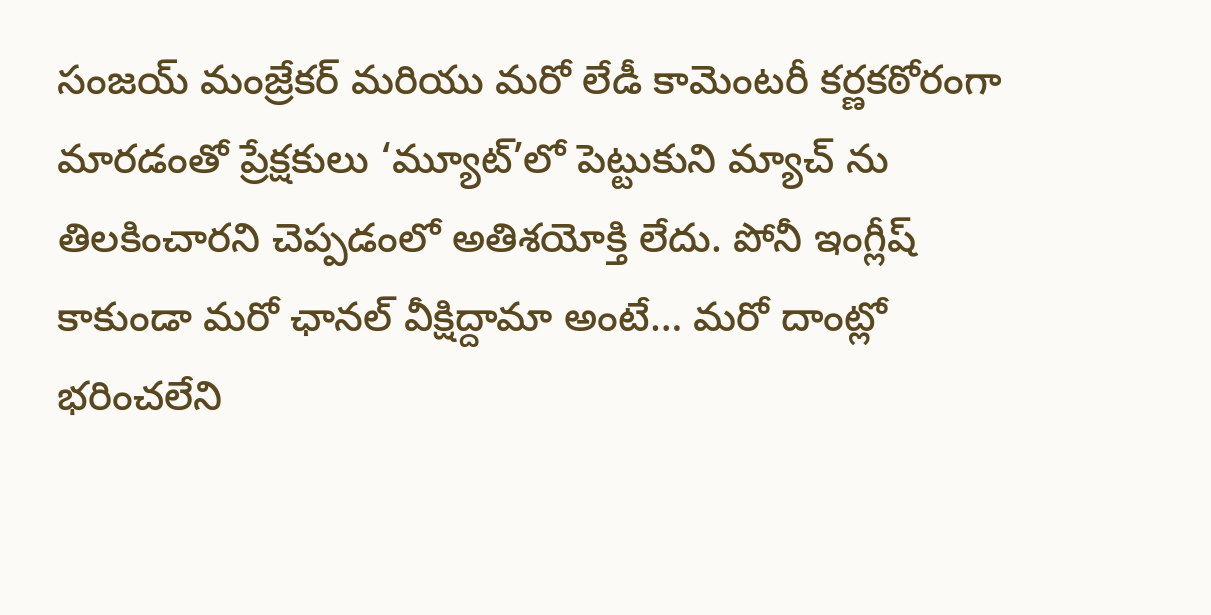సంజయ్ మంజ్రేకర్ మరియు మరో లేడీ కామెంటరీ కర్ణకఠోరంగా మారడంతో ప్రేక్షకులు ‘మ్యూట్’లో పెట్టుకుని మ్యాచ్ ను తిలకించారని చెప్పడంలో అతిశయోక్తి లేదు. పోనీ ఇంగ్లీష్ కాకుండా మరో ఛానల్ వీక్షిద్దామా అంటే… మరో దాంట్లో భరించలేని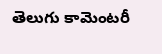తెలుగు కామెంటరీ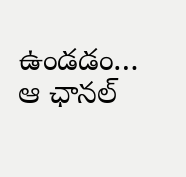ఉండడం… ఆ ఛానల్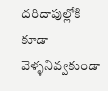దరిదాపుల్లోకి కూడా వెళ్ళనివ్వకుండా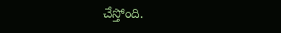చేస్తోంది.